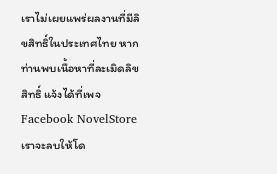เราไม่เผยแพร่ผลงานที่มีลิขสิทธิ์ในประเทศไทย หากท่านพบเนื้อหาที่ละเมิดลิขสิทธิ์ แจ้งได้ที่เพจ Facebook NovelStore เราจะลบให้โด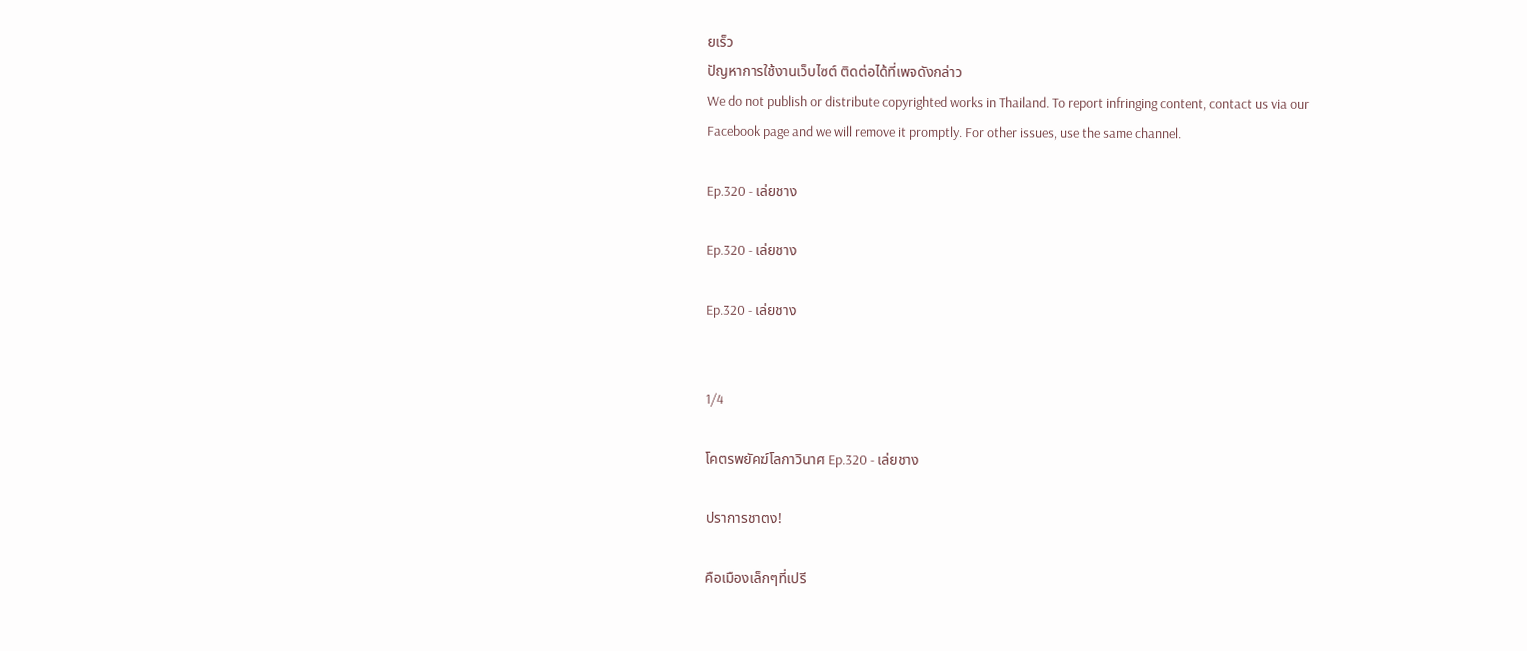ยเร็ว
ปัญหาการใช้งานเว็บไซต์ ติดต่อได้ที่เพจดังกล่าว
We do not publish or distribute copyrighted works in Thailand. To report infringing content, contact us via our Facebook page and we will remove it promptly. For other issues, use the same channel.

Ep.320 - เล่ยชาง

Ep.320 - เล่ยชาง

Ep.320 - เล่ยชาง


1/4

โคตรพยัคฆ์โลกาวินาศ Ep.320 - เล่ยชาง

ปราการชาตง!

คือเมืองเล็กๆที่เปรี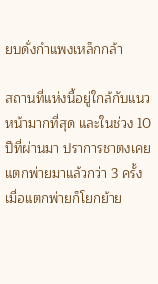ยบดั่งกำแพงเหล็กกล้า

สถานที่แห่งนี้อยู่ใกล้กับแนวหน้ามากที่สุด และในช่วง 10 ปีที่ผ่านมา ปราการชาตงเคยแตกพ่ายมาแล้วกว่า 3 ครั้ง เมื่อแตกพ่ายก็โยกย้าย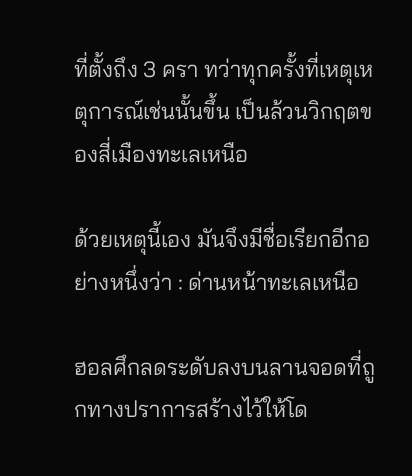ที่ตั้งถึง 3 ครา ทว่าทุกครั้งที่เหตุเหตุการณ์เช่นนั้นขึ้น เป็นล้วนวิกฤตของสี่เมืองทะเลเหนือ

ด้วยเหตุนี้เอง มันจึงมีชื่อเรียกอีกอย่างหนึ่งว่า : ด่านหน้าทะเลเหนือ

ฮอลศึกลดระดับลงบนลานจอดที่ถูกทางปราการสร้างไว้ให้โด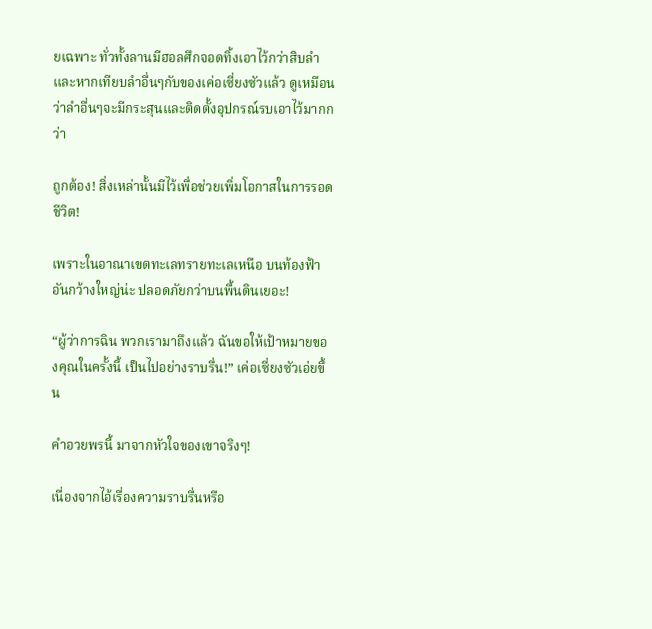ยเฉพาะ ทั่วทั้งลานมีฮอลศึกจอดทิ้งเอาไว้กว่าสิบลำ และหากเทียบลำอื่นๆกับของเค่อเซี่ยงซัวแล้ว ดูเหมือนว่าลำอื่นๆจะมีกระสุนและติดตั้งอุปกรณ์รบเอาไว้มากกว่า

ถูกต้อง! สิ่งเหล่านั้นมีไว้เพื่อช่วยเพิ่มโอกาสในการรอดชีวิต!

เพราะในอาณาเขตทะเลทรายทะเลเหนือ บนท้องฟ้าอันกว้างใหญ่น่ะ ปลอดภัยกว่าบนพื้นดินเยอะ!

“ผู้ว่าการฉิน พวกเรามาถึงแล้ว ฉันขอให้เป้าหมายของคุณในครั้งนี้ เป็นไปอย่างราบรื่น!” เค่อเซี่ยงซัวเอ่ยขึ้น

คำอวยพรนี้ มาจากหัวใจของเขาจริงๆ!

เนื่องจากไอ้เรื่องความราบรื่นหรือ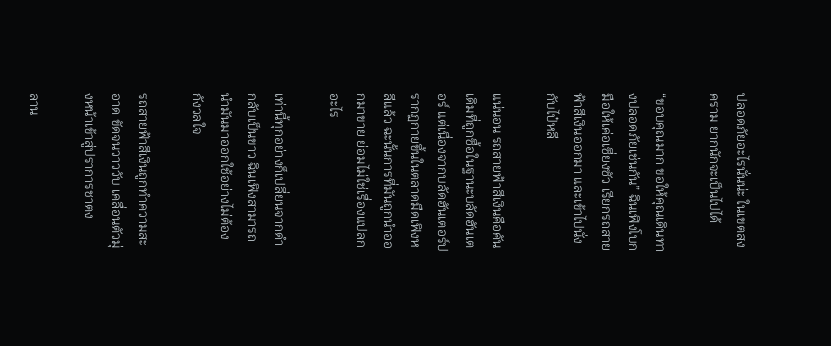ปลอดภัยอะไรนั่นน่ะ ในเขตสงคราม ยากนักจะเป็นไปได้

“ขอบคุณมาก ขอให้คุณเดินทางปลอดภัยเช่นกัน” ฉินเฟิงโบกมือให้เค่อเซี่ยงซัว เรียกรถสายฟ้าสีเงินออกมา และเข้าไปนั่งกับไป๋หลี

แน่นอน รถสายฟ้าสีเงินคือคันเดิมที่ถูกซื้อในฐานะบลัดฮันเตอร์ แต่เนื่องจากบลัดฮันเตอร์ปรากฏกายขึ้นในตลาดมืดเฟิงหลีแล้ว ฉะนั้นการที่มันถูกนำออกมาขาย ย่อมไม่ใช่เรื่องแปลกอะไร

เท่านี้ทุกอย่างก็เปลี่ยนจากดำกลับเป็นขาว ฉินเฟิงสามารถนำมันมาออกใช้อย่างไม่ต้องกังวลใจ

รถสายฟ้าสีเงินถูกทำความสะอาด ขัดจนวาววับ เคลื่อนตัวมุ่งหน้าเข้าสู่ปราการชาตง

ลาน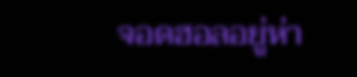จอดฮอลอยู่ห่า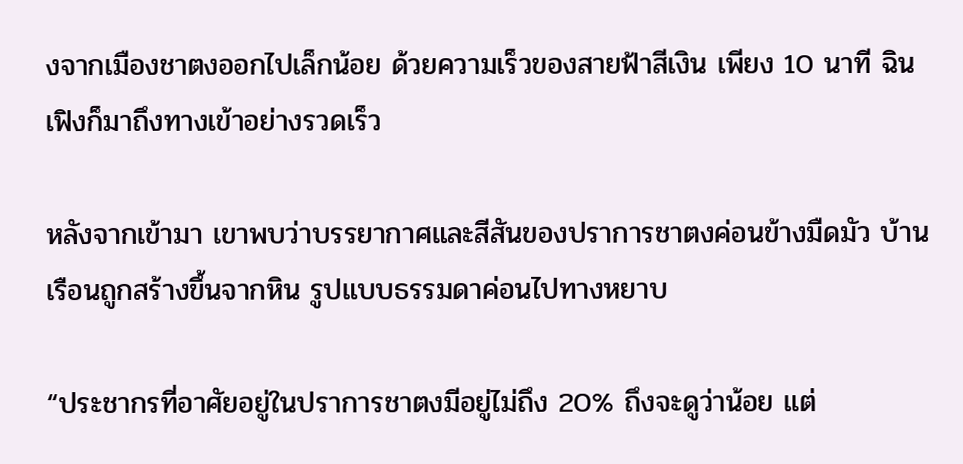งจากเมืองชาตงออกไปเล็กน้อย ด้วยความเร็วของสายฟ้าสีเงิน เพียง 10 นาที ฉินเฟิงก็มาถึงทางเข้าอย่างรวดเร็ว

หลังจากเข้ามา เขาพบว่าบรรยากาศและสีสันของปราการชาตงค่อนข้างมืดมัว บ้านเรือนถูกสร้างขึ้นจากหิน รูปแบบธรรมดาค่อนไปทางหยาบ

“ประชากรที่อาศัยอยู่ในปราการชาตงมีอยู่ไม่ถึง 20% ถึงจะดูว่าน้อย แต่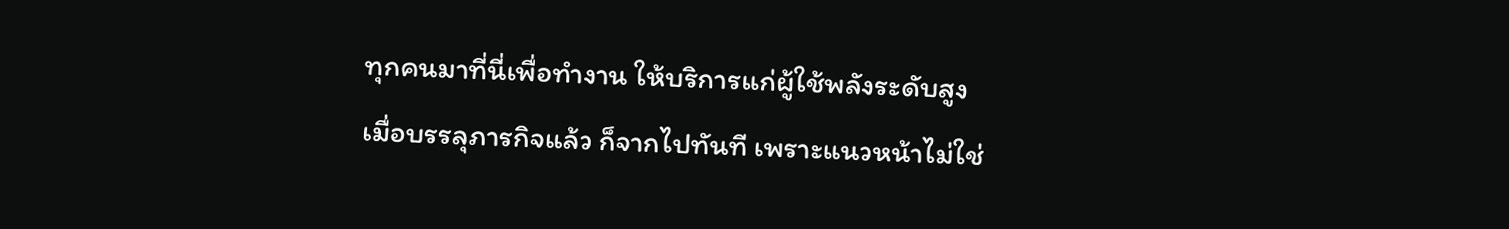ทุกคนมาที่นี่เพื่อทำงาน ให้บริการแก่ผู้ใช้พลังระดับสูง เมื่อบรรลุภารกิจแล้ว ก็จากไปทันที เพราะแนวหน้าไม่ใช่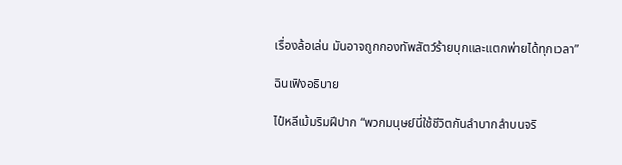เรื่องล้อเล่น มันอาจถูกกองทัพสัตว์ร้ายบุกและแตกพ่ายได้ทุกเวลา”

ฉินเฟิงอธิบาย

ไป๋หลีเม้มริมฝีปาก “พวกมนุษย์นี่ใช้ชีวิตกันลำบากลำบนจริ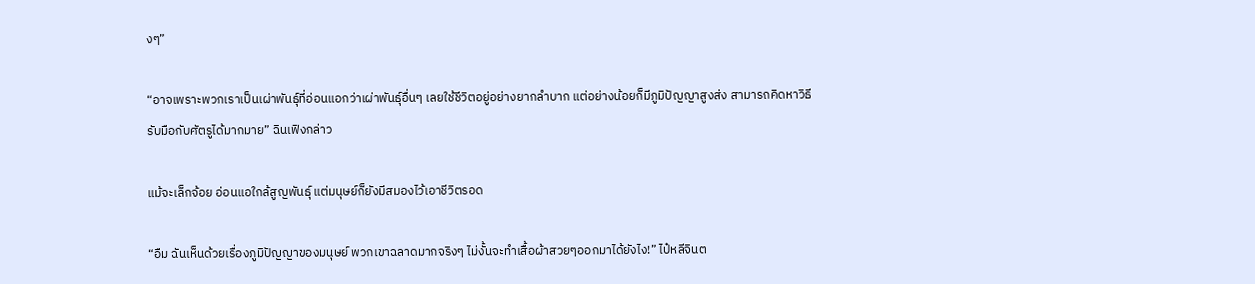งๆ”

“อาจเพราะพวกเราเป็นเผ่าพันธุ์ที่อ่อนแอกว่าเผ่าพันธุ์อื่นๆ เลยใช้ชีวิตอยู่อย่างยากลำบาก แต่อย่างน้อยก็มีภูมิปัญญาสูงส่ง สามารถคิดหาวิธีรับมือกับศัตรูได้มากมาย” ฉินเฟิงกล่าว

แม้จะเล็กจ้อย อ่อนแอใกล้สูญพันธุ์ แต่มนุษย์ก็ยังมีสมองไว้เอาชีวิตรอด

“อืม ฉันเห็นด้วยเรื่องภูมิปัญญาของมนุษย์ พวกเขาฉลาดมากจริงๆ ไม่งั้นจะทำเสื้อผ้าสวยๆออกมาได้ยังไง!” ไป๋หลีจินต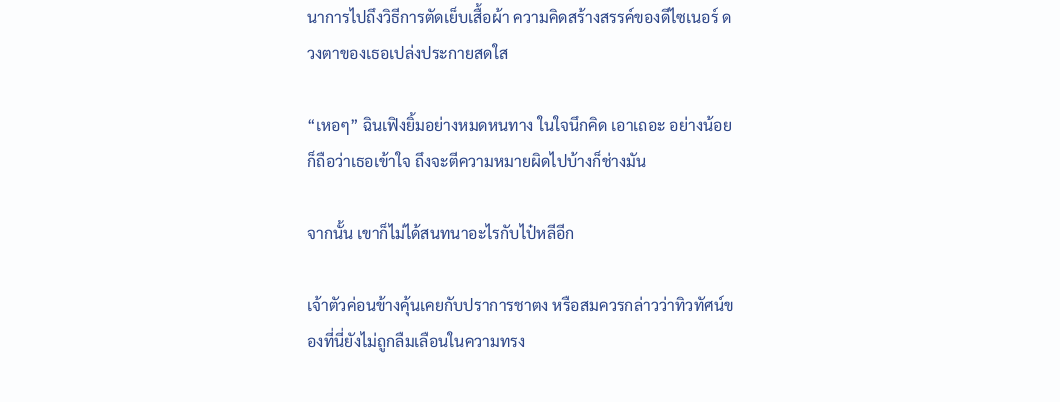นาการไปถึงวิธีการตัดเย็บเสื้อผ้า ความคิดสร้างสรรค์ของดีไซเนอร์ ดวงตาของเธอเปล่งประกายสดใส

“เหอๆ” ฉินเฟิงยิ้มอย่างหมดหนทาง ในใจนึกคิด เอาเถอะ อย่างน้อยก็ถือว่าเธอเข้าใจ ถึงจะตีความหมายผิดไปบ้างก็ช่างมัน

จากนั้น เขาก็ไม่ได้สนทนาอะไรกับไป๋หลีอีก

เจ้าตัวค่อนข้างคุ้นเคยกับปราการชาตง หรือสมควรกล่าวว่าทิวทัศน์ของที่นี่ยังไม่ถูกลืมเลือนในความทรง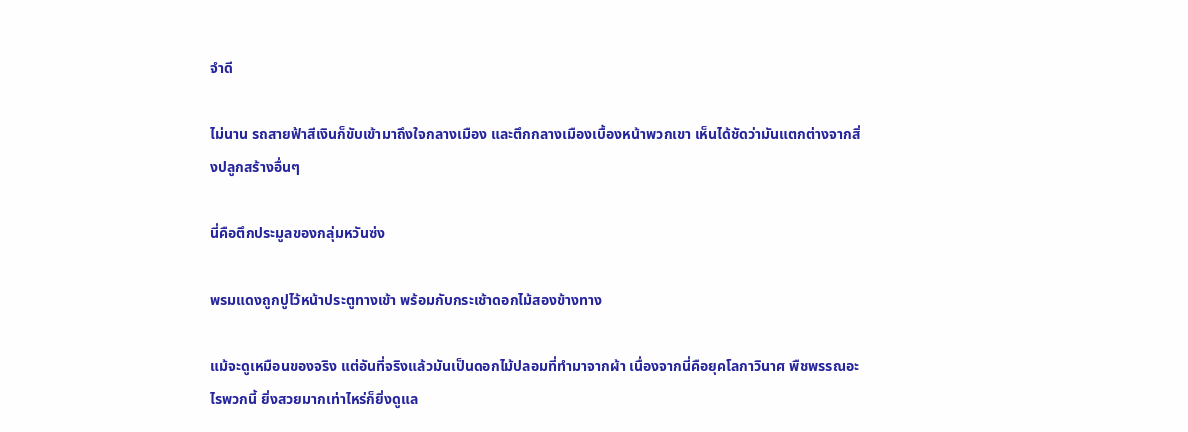จำดี

ไม่นาน รถสายฟ้าสีเงินก็ขับเข้ามาถึงใจกลางเมือง และตึกกลางเมืองเบื้องหน้าพวกเขา เห็นได้ชัดว่ามันแตกต่างจากสิ่งปลูกสร้างอื่นๆ

นี่คือตึกประมูลของกลุ่มหวันซ่ง

พรมแดงถูกปูไว้หน้าประตูทางเข้า พร้อมกับกระเช้าดอกไม้สองข้างทาง

แม้จะดูเหมือนของจริง แต่อันที่จริงแล้วมันเป็นดอกไม้ปลอมที่ทำมาจากผ้า เนื่องจากนี่คือยุคโลกาวินาศ พืชพรรณอะไรพวกนี้ ยิ่งสวยมากเท่าไหร่ก็ยิ่งดูแล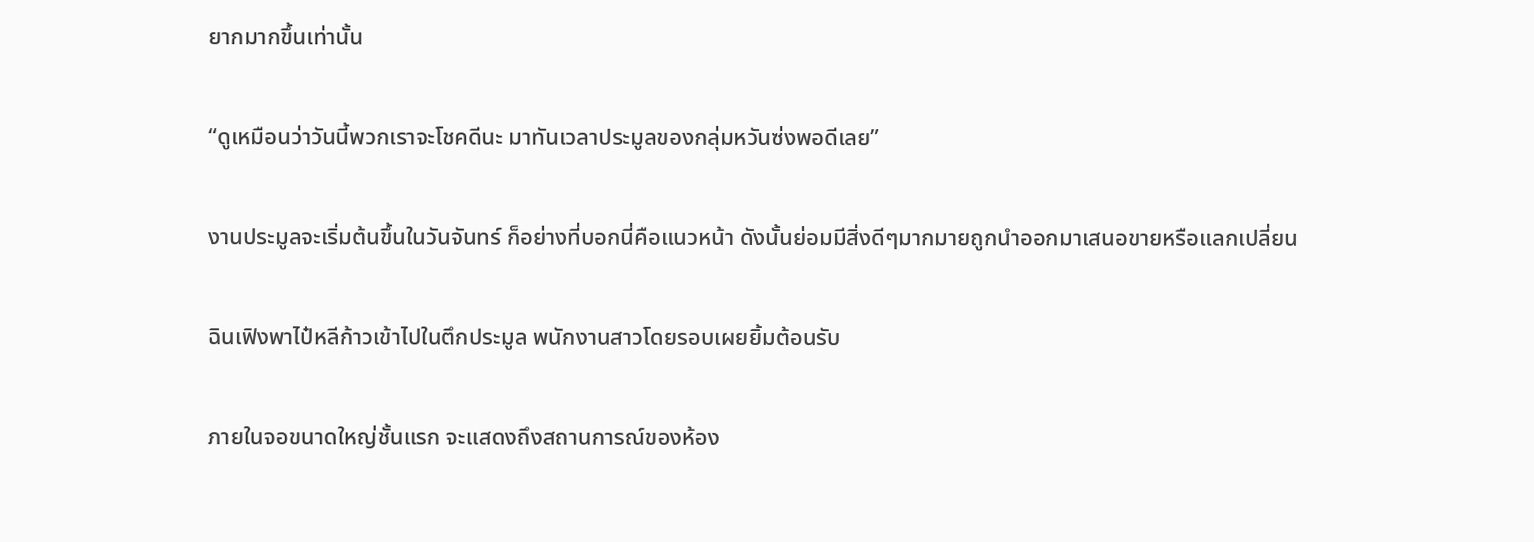ยากมากขึ้นเท่านั้น

“ดูเหมือนว่าวันนี้พวกเราจะโชคดีนะ มาทันเวลาประมูลของกลุ่มหวันซ่งพอดีเลย”

งานประมูลจะเริ่มต้นขึ้นในวันจันทร์ ก็อย่างที่บอกนี่คือแนวหน้า ดังนั้นย่อมมีสิ่งดีๆมากมายถูกนำออกมาเสนอขายหรือแลกเปลี่ยน

ฉินเฟิงพาไป๋หลีก้าวเข้าไปในตึกประมูล พนักงานสาวโดยรอบเผยยิ้มต้อนรับ

ภายในจอขนาดใหญ่ชั้นแรก จะแสดงถึงสถานการณ์ของห้อง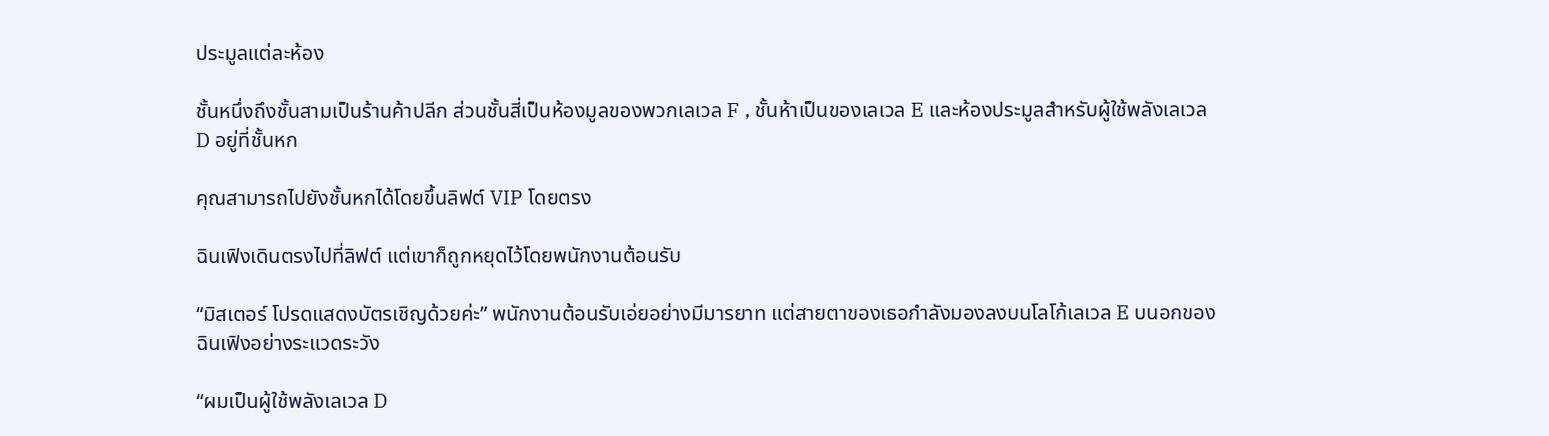ประมูลแต่ละห้อง

ชั้นหนึ่งถึงชั้นสามเป็นร้านค้าปลีก ส่วนชั้นสี่เป็นห้องมูลของพวกเลเวล F , ชั้นห้าเป็นของเลเวล E และห้องประมูลสำหรับผู้ใช้พลังเลเวล D อยู่ที่ชั้นหก

คุณสามารถไปยังชั้นหกได้โดยขึ้นลิฟต์ VIP โดยตรง

ฉินเฟิงเดินตรงไปที่ลิฟต์ แต่เขาก็ถูกหยุดไว้โดยพนักงานต้อนรับ

“มิสเตอร์ โปรดแสดงบัตรเชิญด้วยค่ะ” พนักงานต้อนรับเอ่ยอย่างมีมารยาท แต่สายตาของเธอกำลังมองลงบนโลโก้เลเวล E บนอกของฉินเฟิงอย่างระแวดระวัง

“ผมเป็นผู้ใช้พลังเลเวล D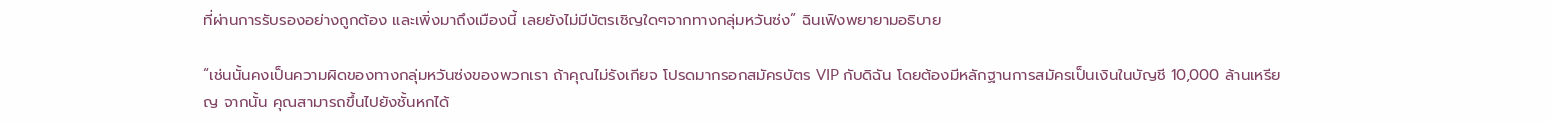ที่ผ่านการรับรองอย่างถูกต้อง และเพิ่งมาถึงเมืองนี้ เลยยังไม่มีบัตรเชิญใดๆจากทางกลุ่มหวันซ่ง” ฉินเฟิงพยายามอธิบาย

“เช่นนั้นคงเป็นความผิดของทางกลุ่มหวันซ่งของพวกเรา ถ้าคุณไม่รังเกียจ โปรดมากรอกสมัครบัตร VIP กับดิฉัน โดยต้องมีหลักฐานการสมัครเป็นเงินในบัญชี 10,000 ล้านเหรียญ จากนั้น คุณสามารถขึ้นไปยังชั้นหกได้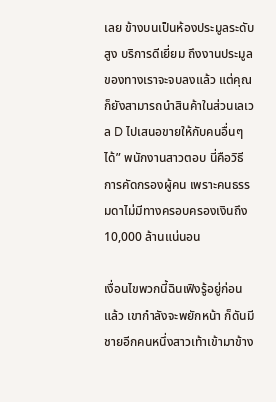เลย ข้างบนเป็นห้องประมูลระดับสูง บริการดีเยี่ยม ถึงงานประมูลของทางเราจะจบลงแล้ว แต่คุณก็ยังสามารถนำสินค้าในส่วนเลเวล D ไปเสนอขายให้กับคนอื่นๆได้” พนักงานสาวตอบ นี่คือวิธีการคัดกรองผู้คน เพราะคนธรรมดาไม่มีทางครอบครองเงินถึง 10,000 ล้านแน่นอน

เงื่อนไขพวกนี้ฉินเฟิงรู้อยู่ก่อนแล้ว เขากำลังจะพยักหน้า ก็ดันมีชายอีกคนหนึ่งสาวเท้าเข้ามาข้าง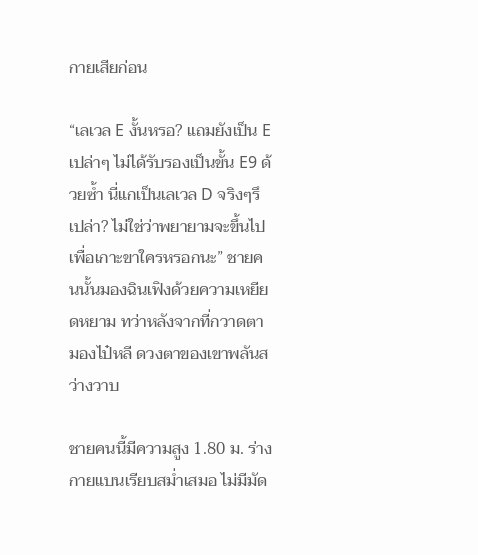กายเสียก่อน

“เลเวล E งั้นหรอ? แถมยังเป็น E เปล่าๆ ไม่ได้รับรองเป็นขั้น E9 ด้วยซ้ำ นี่แกเป็นเลเวล D จริงๆรึเปล่า? ไม่ใช่ว่าพยายามจะขึ้นไปเพื่อเกาะขาใครหรอกนะ” ชายคนนั้นมองฉินเฟิงด้วยความเหยียดหยาม ทว่าหลังจากที่กวาดตามองไป๋หลี ดวงตาของเขาพลันสว่างวาบ

ชายคนนี้มีความสูง 1.80 ม. ร่างกายแบนเรียบสม่ำเสมอ ไม่มีมัด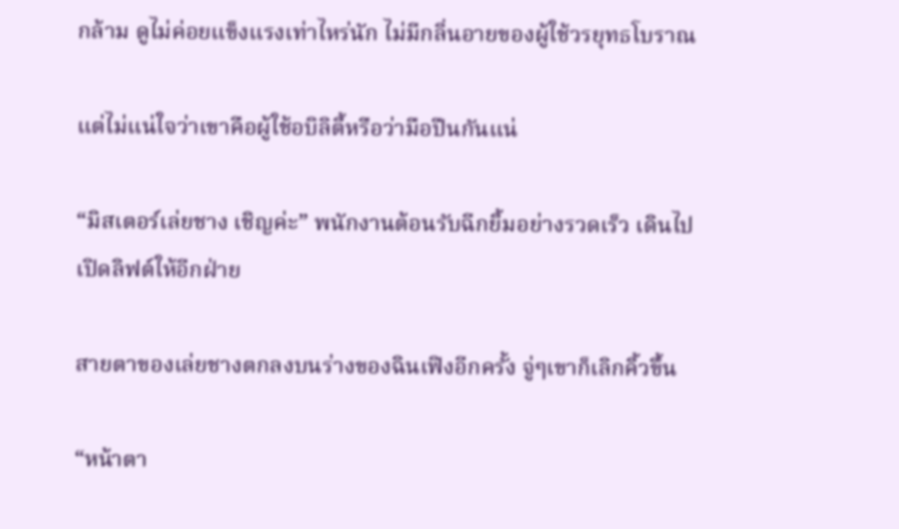กล้าม ดูไม่ค่อยแข็งแรงเท่าไหร่นัก ไม่มีกลิ่นอายของผู้ใช้วรยุทธโบราณ

แต่ไม่แน่ใจว่าเขาคือผู้ใช้อบิลิตี้หรือว่ามือปืนกันแน่

“มิสเตอร์เล่ยชาง เชิญค่ะ” พนักงานต้อนรับฉีกยิ้มอย่างรวดเร็ว เดินไปเปิดลิฟต์ให้อีกฝ่าย

สายตาของเล่ยชางตกลงบนร่างของฉินเฟิงอีกครั้ง จู่ๆเขาก็เลิกคิ้วขึ้น

“หน้าตา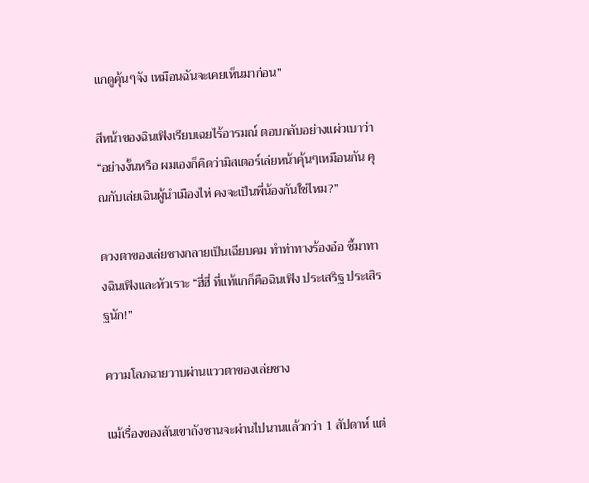แกดูคุ้นๆจัง เหมือนฉันจะเคยเห็นมาก่อน”

สีหน้าของฉินเฟิงเรียบเฉยไร้อารมณ์ ตอบกลับอย่างแผ่วเบาว่า “อย่างงั้นหรือ ผมเองก็คิดว่ามิสเตอร์เล่ยหน้าคุ้นๆเหมือนกัน คุณกับเล่ยเฉินผู้นำเมืองไห่ คงจะเป็นพี่น้องกันใช่ไหม?”

ดวงตาของเล่ยชางกลายเป็นเฉียบคม ทำท่าทางร้องอ๋อ ชี้มาทางฉินเฟิงและหัวเราะ “ฮี่ฮี่ ที่แท้แกก็คือฉินเฟิง ประเสริฐ ประเสิรฐนัก!”

ความโลภฉายวาบผ่านแววตาของเล่ยชาง

แม้เรื่องของสันเขาถังซานจะผ่านไปนานแล้วกว่า 1 สัปดาห์ แต่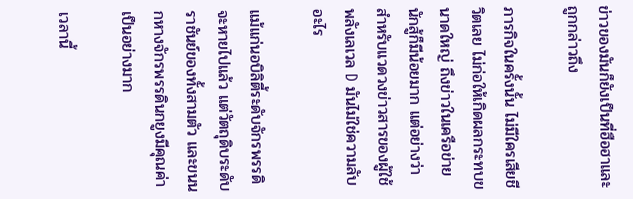ข่าวของมันก็ยังเป็นที่ฮือฮาและถูกกล่าวถึง

ภารกิจในครั้งนั้น ไม่มีใครเสียชีวิตเลย ไม่ก่อให้เกิดผลกระทบขนาดใหญ่ ถึงข่าวในเครือข่ายนักสู้ก็มีน้อยมาก แต่อย่างว่า สำหรับแวดวงข่าวสารของผู้ใช้พลังเลเวล D มันไม่ใช่ความลับอะไร

แม้แก่นอบิลิตี้ระดับจักรพรรดิจะหายไปแล้ว แต่วัตถุดิบระดับราชันย์ของทั้งสามตัว และขนนกหางจักรพรรดินกยูงมีคุณค่าเป็นอย่างมาก

เวลานี้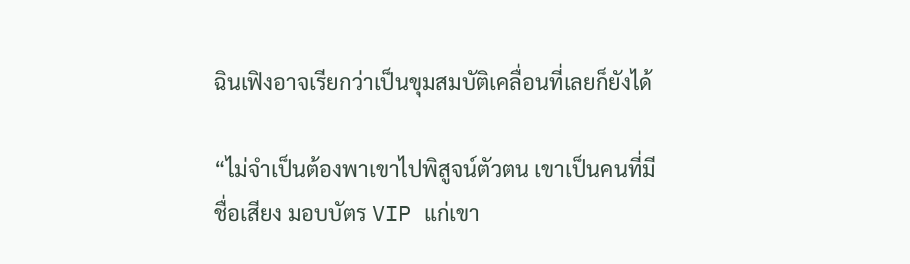ฉินเฟิงอาจเรียกว่าเป็นขุมสมบัติเคลื่อนที่เลยก็ยังได้

“ไม่จำเป็นต้องพาเขาไปพิสูจน์ตัวตน เขาเป็นคนที่มีชื่อเสียง มอบบัตร VIP แก่เขา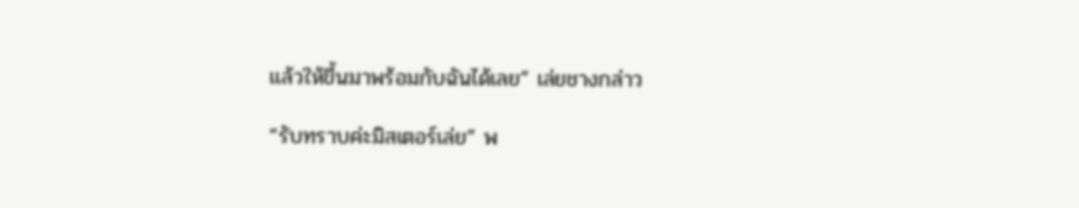แล้วให้ขึ้นมาพร้อมกับฉันได้เลย” เล่ยชางกล่าว

“รับทราบค่ะมิสเตอร์เล่ย” พ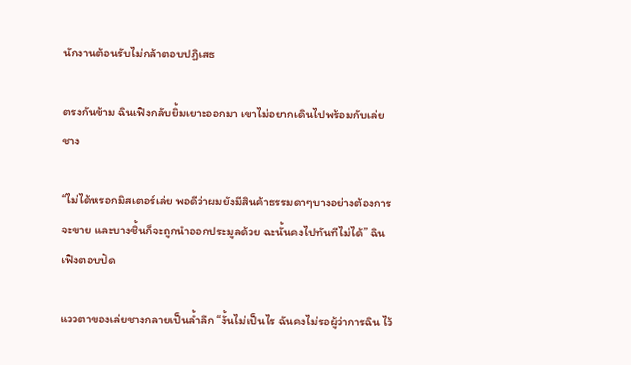นักงานต้อนรับไม่กล้าตอบปฏิเสธ

ตรงกันข้าม ฉินเฟิงกลับยิ้มเยาะออกมา เขาไม่อยากเดินไปพร้อมกับเล่ยชาง

“ไม่ได้หรอกมิสเตอร์เล่ย พอดีว่าผมยังมีสินค้าธรรมดาๆบางอย่างต้องการจะขาย และบางชิ้นก็จะถูกนำออกประมูลด้วย ฉะนั้นคงไปทันทีไม่ได้” ฉินเฟิงตอบปัด

แววตาของเล่ยชางกลายเป็นล้ำลึก “งั้นไม่เป็นไร ฉันคงไม่รอผู้ว่าการฉิน ไว้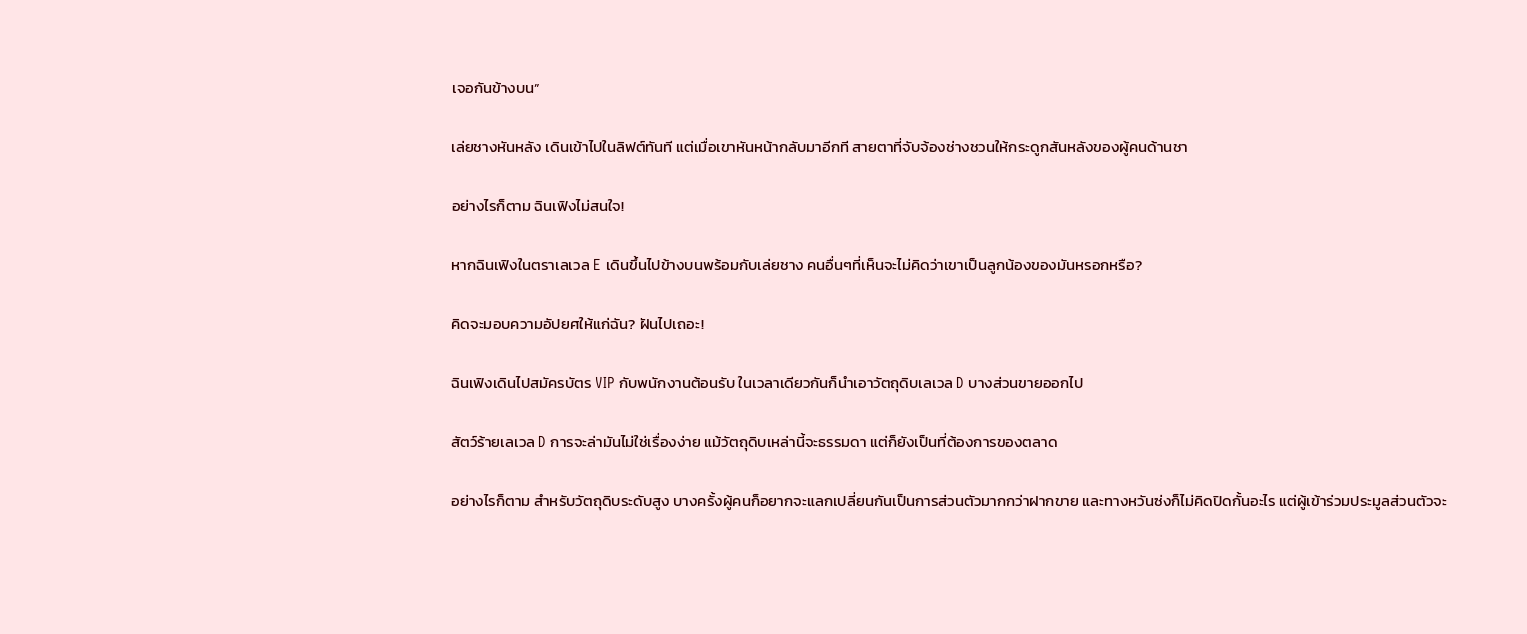เจอกันข้างบน”

เล่ยชางหันหลัง เดินเข้าไปในลิฟต์ทันที แต่เมื่อเขาหันหน้ากลับมาอีกที สายตาที่จับจ้องช่างชวนให้กระดูกสันหลังของผู้คนด้านชา

อย่างไรก็ตาม ฉินเฟิงไม่สนใจ!

หากฉินเฟิงในตราเลเวล E เดินขึ้นไปข้างบนพร้อมกับเล่ยชาง คนอื่นๆที่เห็นจะไม่คิดว่าเขาเป็นลูกน้องของมันหรอกหรือ?

คิดจะมอบความอัปยศให้แก่ฉัน? ฝันไปเถอะ!

ฉินเฟิงเดินไปสมัครบัตร VIP กับพนักงานต้อนรับ ในเวลาเดียวกันก็นำเอาวัตถุดิบเลเวล D บางส่วนขายออกไป

สัตว์ร้ายเลเวล D การจะล่ามันไม่ใช่เรื่องง่าย แม้วัตถุดิบเหล่านี้จะธรรมดา แต่ก็ยังเป็นที่ต้องการของตลาด

อย่างไรก็ตาม สำหรับวัตถุดิบระดับสูง บางครั้งผู้คนก็อยากจะแลกเปลี่ยนกันเป็นการส่วนตัวมากกว่าฝากขาย และทางหวันซ่งก็ไม่คิดปิดกั้นอะไร แต่ผู้เข้าร่วมประมูลส่วนตัวจะ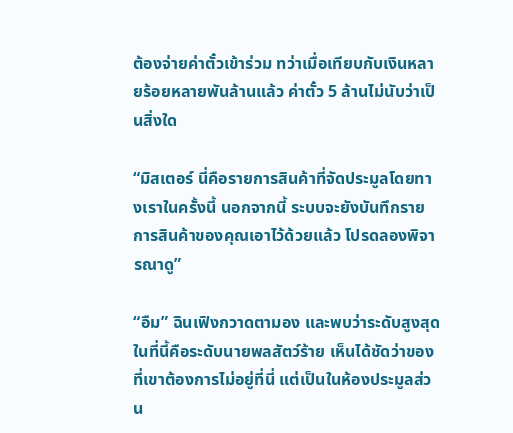ต้องจ่ายค่าตั๋วเข้าร่วม ทว่าเมื่อเทียบกับเงินหลายร้อยหลายพันล้านแล้ว ค่าตั๋ว 5 ล้านไม่นับว่าเป็นสิ่งใด

“มิสเตอร์ นี่คือรายการสินค้าที่จัดประมูลโดยทางเราในครั้งนี้ นอกจากนี้ ระบบจะยังบันทึกรายการสินค้าของคุณเอาไว้ด้วยแล้ว โปรดลองพิจารณาดู”

“อืม” ฉินเฟิงกวาดตามอง และพบว่าระดับสูงสุดในที่นี้คือระดับนายพลสัตว์ร้าย เห็นได้ชัดว่าของที่เขาต้องการไม่อยู่ที่นี่ แต่เป็นในห้องประมูลส่วน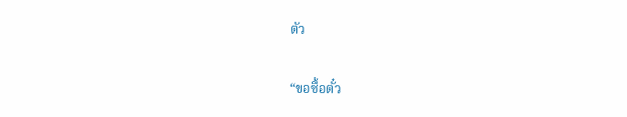ตัว

“ขอซื้อตั๋ว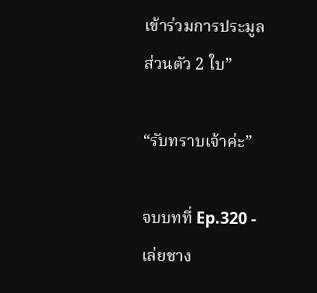เข้าร่วมการประมูลส่วนตัว 2 ใบ”

“รับทราบเจ้าค่ะ”

จบบทที่ Ep.320 - เล่ยชาง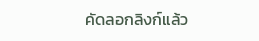คัดลอกลิงก์แล้ว